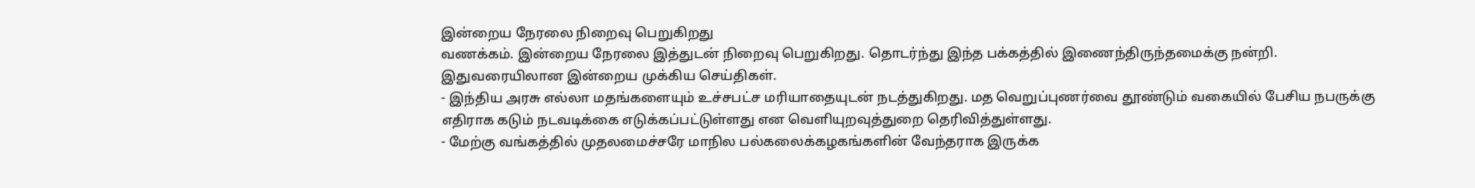இன்றைய நேரலை நிறைவு பெறுகிறது
வணக்கம். இன்றைய நேரலை இத்துடன் நிறைவு பெறுகிறது. தொடர்ந்து இந்த பக்கத்தில் இணைந்திருந்தமைக்கு நன்றி.
இதுவரையிலான இன்றைய முக்கிய செய்திகள்.
- இந்திய அரசு எல்லா மதங்களையும் உச்சபட்ச மரியாதையுடன் நடத்துகிறது. மத வெறுப்புணர்வை தூண்டும் வகையில் பேசிய நபருக்கு எதிராக கடும் நடவடிக்கை எடுக்கப்பட்டுள்ளது என வெளியுறவுத்துறை தெரிவித்துள்ளது.
- மேற்கு வங்கத்தில் முதலமைச்சரே மாநில பல்கலைக்கழகங்களின் வேந்தராக இருக்க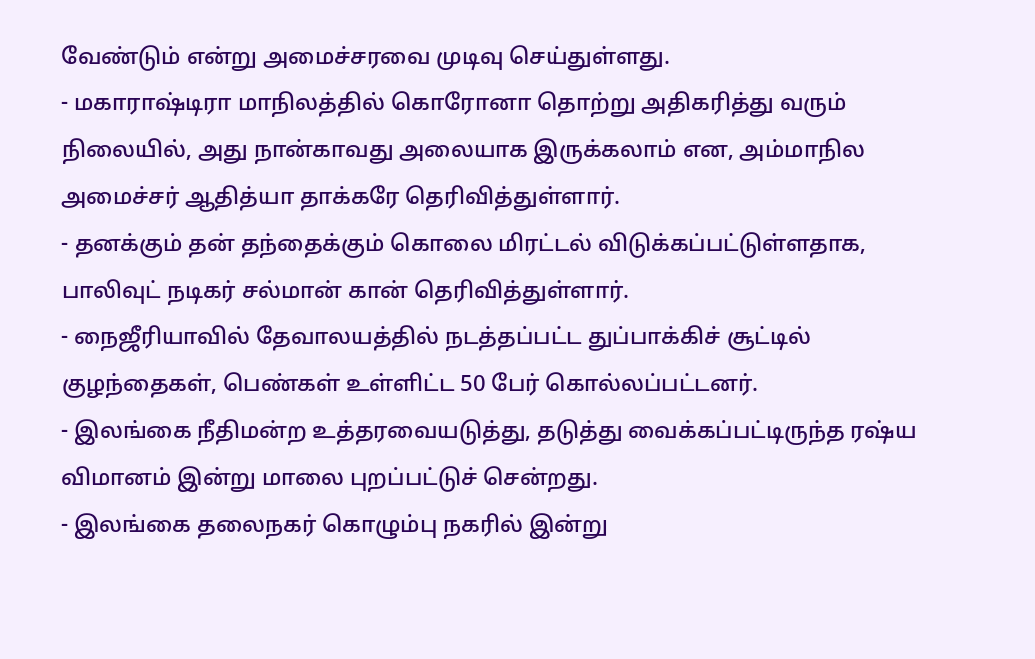வேண்டும் என்று அமைச்சரவை முடிவு செய்துள்ளது.
- மகாராஷ்டிரா மாநிலத்தில் கொரோனா தொற்று அதிகரித்து வரும் நிலையில், அது நான்காவது அலையாக இருக்கலாம் என, அம்மாநில அமைச்சர் ஆதித்யா தாக்கரே தெரிவித்துள்ளார்.
- தனக்கும் தன் தந்தைக்கும் கொலை மிரட்டல் விடுக்கப்பட்டுள்ளதாக, பாலிவுட் நடிகர் சல்மான் கான் தெரிவித்துள்ளார்.
- நைஜீரியாவில் தேவாலயத்தில் நடத்தப்பட்ட துப்பாக்கிச் சூட்டில் குழந்தைகள், பெண்கள் உள்ளிட்ட 50 பேர் கொல்லப்பட்டனர்.
- இலங்கை நீதிமன்ற உத்தரவையடுத்து, தடுத்து வைக்கப்பட்டிருந்த ரஷ்ய விமானம் இன்று மாலை புறப்பட்டுச் சென்றது.
- இலங்கை தலைநகர் கொழும்பு நகரில் இன்று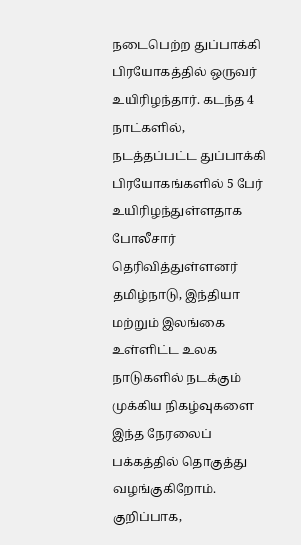நடைபெற்ற துப்பாக்கி பிரயோகத்தில் ஒருவர் உயிரிழந்தார். கடந்த 4 நாட்களில், நடத்தப்பட்ட துப்பாக்கி பிரயோகங்களில் 5 பேர் உயிரிழந்துள்ளதாக போலீசார் தெரிவித்துள்ளனர்
தமிழ்நாடு, இந்தியா மற்றும் இலங்கை உள்ளிட்ட உலக நாடுகளில் நடக்கும் முக்கிய நிகழ்வுகளை இந்த நேரலைப் பக்கத்தில் தொகுத்து வழங்குகிறோம். குறிப்பாக,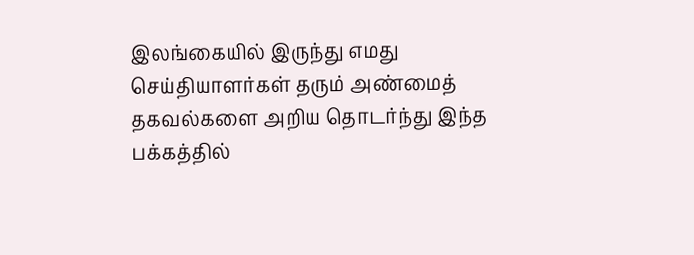இலங்கையில் இருந்து எமது செய்தியாளர்கள் தரும் அண்மைத் தகவல்களை அறிய தொடர்ந்து இந்த பக்கத்தில்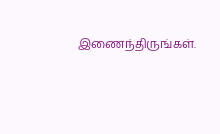இணைந்திருங்கள்.